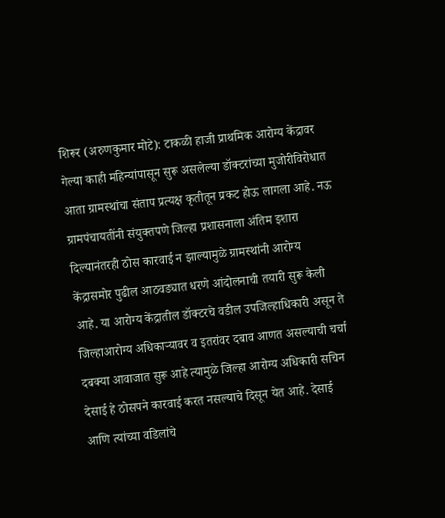शिरूर (अरुणकुमार मोटे): टाकळी हाजी प्राथमिक आरोग्य केंद्रावर गेल्या काही महिन्यांपासून सुरू असलेल्या डॉक्टरांच्या मुजोरीविरोधात आता ग्रामस्थांचा संताप प्रत्यक्ष कृतीतून प्रकट होऊ लागला आहे. नऊ ग्रामपंचायतींनी संयुक्तपणे जिल्हा प्रशासनाला अंतिम इशारा दिल्यानंतरही ठोस कारवाई न झाल्यामुळे ग्रामस्थांनी आरोग्य केंद्रासमोर पुढील आठवड्यात धरणे आंदोलनाची तयारी सुरू केली आहे. या आरोग्य केंद्रातील डॉक्टरचे वडील उपजिल्हाधिकारी असून ते जिल्हाआरोग्य अधिकाऱ्यावर व इतरांवर दबाव आणत असल्याची चर्चा दबक्या आवाजात सुरू आहे त्यामुळे जिल्हा आरोग्य अधिकारी सचिन देसाई हे ठोसपने कारवाई करत नसल्याचे दिसून येत आहे. देसाई आणि त्यांच्या वडिलांचे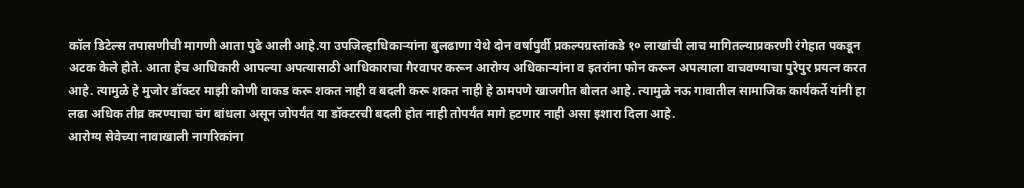कॉल डिटेल्स तपासणीची मागणी आता पुढे आली आहे.या उपजिल्हाधिकाऱ्यांना बुलढाणा येथे दोन वर्षापुर्वी प्रकल्पग्रस्तांकडे १० लाखांची लाच मागितल्याप्रकरणी रंगेहात पकडून अटक केले होते. आता हेच आधिकारी आपल्या अपत्यासाठी आधिकाराचा गैरवापर करून आरोग्य अधिकाऱ्यांना व इतरांना फोन करून अपत्याला वाचवण्याचा पुरेपुर प्रयत्न करत आहे. त्यामुळे हे मुजोर डॉक्टर माझी कोणी वाकड करू शकत नाही व बदली करू शकत नाही हे ठामपणे खाजगीत बोलत आहे. त्यामुळे नऊ गावातील सामाजिक कार्यकर्ते यांनी हा लढा अधिक तीव्र करण्याचा चंग बांधला असून जोपर्यंत या डॉक्टरची बदली होत नाही तोपर्यंत मागे हटणार नाही असा इशारा दिला आहे.
आरोग्य सेवेच्या नावाखाली नागरिकांना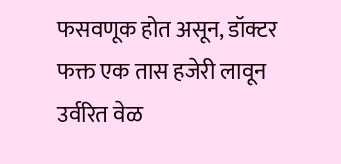फसवणूक होत असून, डॉक्टर फक्त एक तास हजेरी लावून उर्वरित वेळ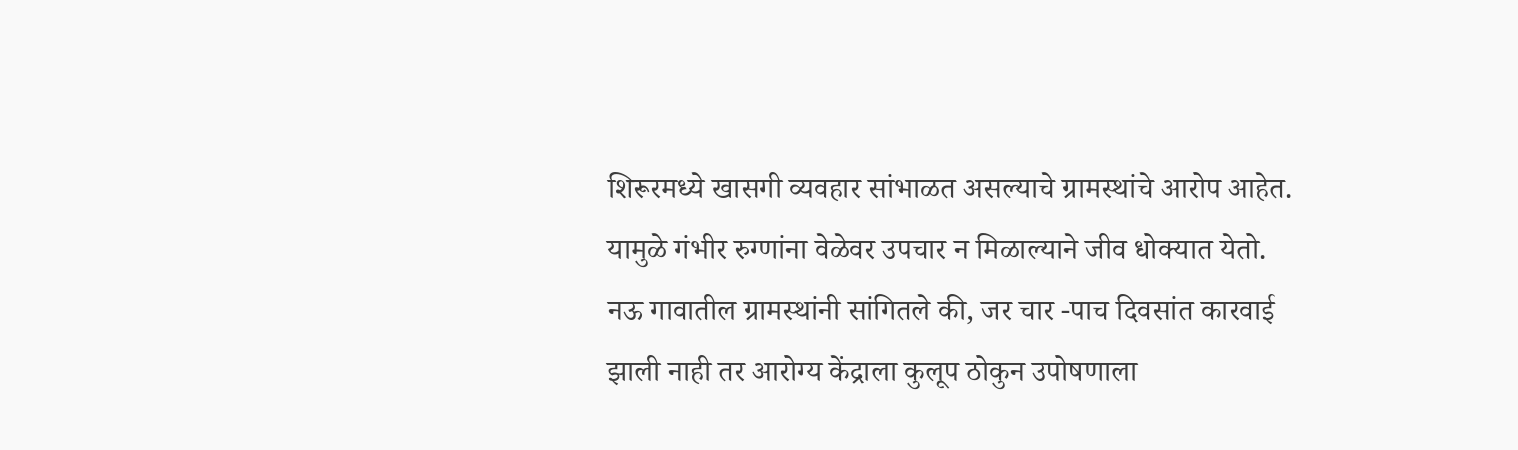शिरूरमध्ये खासगी व्यवहार सांभाळत असल्याचे ग्रामस्थांचे आरोप आहेत. यामुळे गंभीर रुग्णांना वेळेवर उपचार न मिळाल्याने जीव धोक्यात येतो.
नऊ गावातील ग्रामस्थांनी सांगितले की, जर चार -पाच दिवसांत कारवाई झाली नाही तर आरोग्य केंद्राला कुलूप ठोकुन उपोषणाला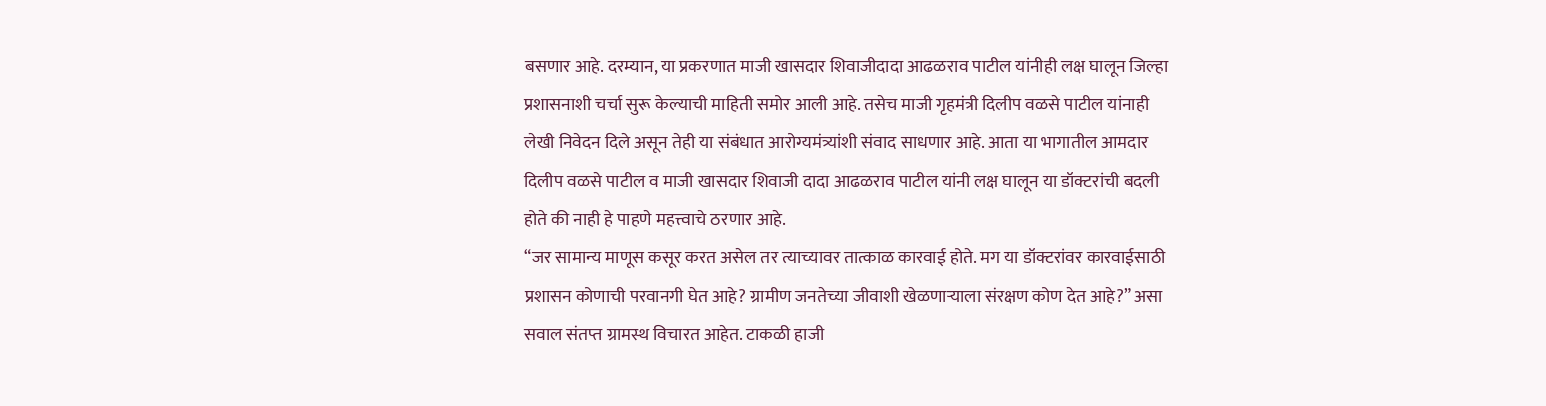बसणार आहे. दरम्यान, या प्रकरणात माजी खासदार शिवाजीदादा आढळराव पाटील यांनीही लक्ष घालून जिल्हा प्रशासनाशी चर्चा सुरू केल्याची माहिती समोर आली आहे. तसेच माजी गृहमंत्री दिलीप वळसे पाटील यांनाही लेखी निवेदन दिले असून तेही या संबंधात आरोग्यमंत्र्यांशी संवाद साधणार आहे. आता या भागातील आमदार दिलीप वळसे पाटील व माजी खासदार शिवाजी दादा आढळराव पाटील यांनी लक्ष घालून या डॉक्टरांची बदली होते की नाही हे पाहणे महत्त्वाचे ठरणार आहे.
“जर सामान्य माणूस कसूर करत असेल तर त्याच्यावर तात्काळ कारवाई होते. मग या डॉक्टरांवर कारवाईसाठी प्रशासन कोणाची परवानगी घेत आहे? ग्रामीण जनतेच्या जीवाशी खेळणाऱ्याला संरक्षण कोण देत आहे?” असा सवाल संतप्त ग्रामस्थ विचारत आहेत. टाकळी हाजी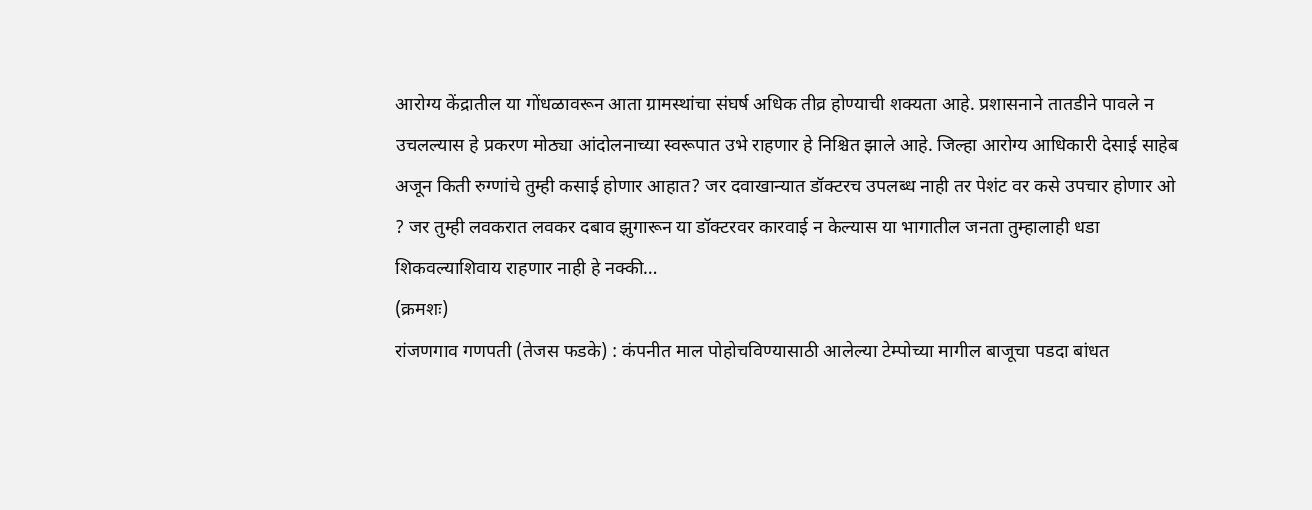आरोग्य केंद्रातील या गोंधळावरून आता ग्रामस्थांचा संघर्ष अधिक तीव्र होण्याची शक्यता आहे. प्रशासनाने तातडीने पावले न उचलल्यास हे प्रकरण मोठ्या आंदोलनाच्या स्वरूपात उभे राहणार हे निश्चित झाले आहे. जिल्हा आरोग्य आधिकारी देसाई साहेब अजून किती रुग्णांचे तुम्ही कसाई होणार आहात? जर दवाखान्यात डॉक्टरच उपलब्ध नाही तर पेशंट वर कसे उपचार होणार ओ ? जर तुम्ही लवकरात लवकर दबाव झुगारून या डॉक्टरवर कारवाई न केल्यास या भागातील जनता तुम्हालाही धडा शिकवल्याशिवाय राहणार नाही हे नक्की…
(क्रमशः)
रांजणगाव गणपती (तेजस फडके) : कंपनीत माल पोहोचविण्यासाठी आलेल्या टेम्पोच्या मागील बाजूचा पडदा बांधत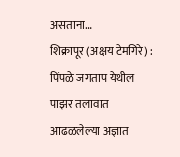असताना…
शिक्रापूर (अक्षय टेमगिरे) : पिंपळे जगताप येथील पाझर तलावात आढळलेल्या अज्ञात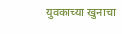युवकाच्या खुनाचा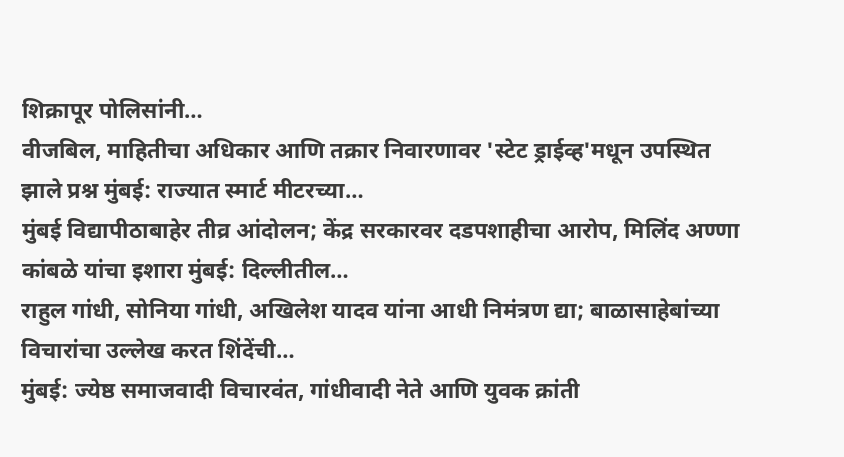शिक्रापूर पोलिसांनी…
वीजबिल, माहितीचा अधिकार आणि तक्रार निवारणावर 'स्टेट ड्राईव्ह'मधून उपस्थित झाले प्रश्न मुंबई: राज्यात स्मार्ट मीटरच्या…
मुंबई विद्यापीठाबाहेर तीव्र आंदोलन; केंद्र सरकारवर दडपशाहीचा आरोप, मिलिंद अण्णा कांबळे यांचा इशारा मुंबई: दिल्लीतील…
राहुल गांधी, सोनिया गांधी, अखिलेश यादव यांना आधी निमंत्रण द्या; बाळासाहेबांच्या विचारांचा उल्लेख करत शिंदेंची…
मुंबई: ज्येष्ठ समाजवादी विचारवंत, गांधीवादी नेते आणि युवक क्रांती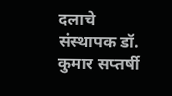दलाचे संस्थापक डॉ. कुमार सप्तर्षी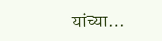यांच्या…